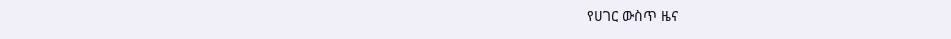የሀገር ውስጥ ዜና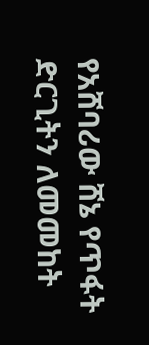የአሸባሪው ሸኔ የጥፋት ድርጊትን ለመመከት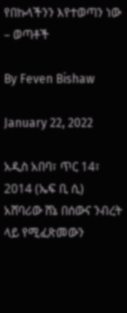የበኩላችንን እየተወጣን ነው – ወጣቶች

By Feven Bishaw

January 22, 2022

አዲስ አበባ፣ ጥር 14፣ 2014 (ኤፍ ቢ ሲ) አሸባሪው ሸኔ በሰውና ንብረት ላይ የሚፈጽመውን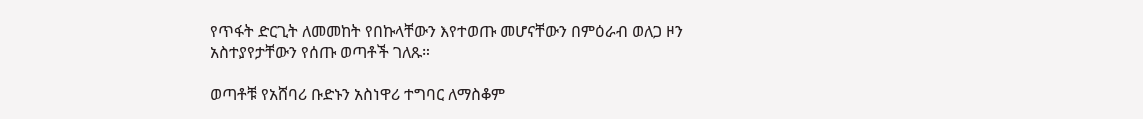የጥፋት ድርጊት ለመመከት የበኩላቸውን እየተወጡ መሆናቸውን በምዕራብ ወለጋ ዞን አስተያየታቸውን የሰጡ ወጣቶች ገለጹ።

ወጣቶቹ የአሸባሪ ቡድኑን አስነዋሪ ተግባር ለማስቆም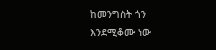ከመንግስት ጎን እንደሚቆሙ ነው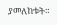ያመለከቱት።